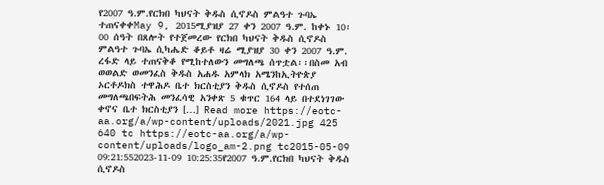የ2007 ዓ.ም.የርክበ ካህናት ቅዱስ ሲኖዶስ ምልዓተ ጉባኤ ተጠናቀቀMay 9, 2015ሚያዝያ 27 ቀን 2007 ዓ.ም. ከቀኑ 10፡00 ሰዓት በጸሎት የተጀመረው የርክበ ካህናት ቅዱስ ሲኖዶስ ምልዓተ ጉባኤ ሲካሔድ ቆይቶ ዛሬ ሚያዝያ 30 ቀን 2007 ዓ.ም. ረፋድ ላይ ተጠናቅቆ የሚከተለውን መግለጫ ሰጥቷል፡፡በስመ አብ ወወልድ ወመንፈስ ቅዱስ አሐዱ አምላክ አሜንከኢትዮጵያ ኦርቶዶክስ ተዋሕዶ ቤተ ክርስቲያን ቅዱስ ሲኖዶስ የተሰጠ መግለጫበፍትሕ መንፈሳዊ አንቀጽ 5 ቁጥር 164 ላይ በተደነገገው ቀኖና ቤተ ክርስቲያን […] Read more https://eotc-aa.org/a/wp-content/uploads/2021.jpg 425 640 tc https://eotc-aa.org/a/wp-content/uploads/logo_am-2.png tc2015-05-09 09:21:552023-11-09 10:25:35የ2007 ዓ.ም.የርክበ ካህናት ቅዱስ ሲኖዶስ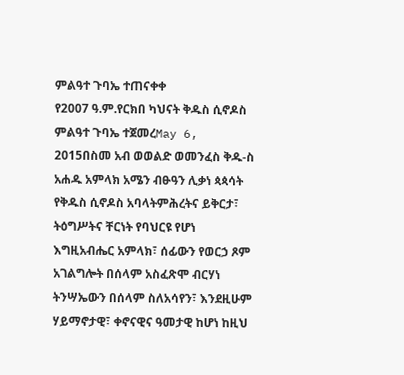ምልዓተ ጉባኤ ተጠናቀቀ
የ2007 ዓ.ም.የርክበ ካህናት ቅዱስ ሲኖዶስ ምልዓተ ጉባኤ ተጀመረMay 6, 2015በስመ አብ ወወልድ ወመንፈስ ቅዱ-ስ አሐዱ አምላክ አሜን ብፁዓን ሊቃነ ጳጳሳት የቅዱስ ሲኖዶስ አባላትምሕረትና ይቅርታ፣ ትዕግሥትና ቸርነት የባህርዩ የሆነ እግዚአብሔር አምላክ፣ ሰፊውን የወርኃ ጾም አገልግሎት በሰላም አስፈጽሞ ብርሃነ ትንሣኤውን በሰላም ስለአሳየን፣ እንደዚሁም ሃይማኖታዊ፣ ቀኖናዊና ዓመታዊ ከሆነ ከዚህ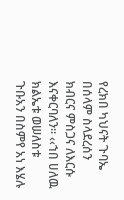የረክበ ካህናት ጉባኤ በሰላም ስላደረሰን ክብርና ምስጋና ለእርሱ እናቀርባለን፡፡ ‹‹ኀበ ሀለዉ ክልኤቱ ወሠለስቱ ጉቡአን በስምየ አነ እሄሉ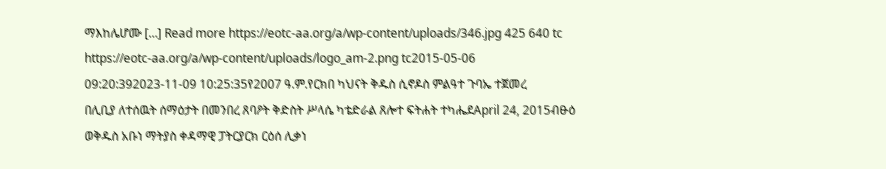ማእከሌሆሙ […] Read more https://eotc-aa.org/a/wp-content/uploads/346.jpg 425 640 tc https://eotc-aa.org/a/wp-content/uploads/logo_am-2.png tc2015-05-06 09:20:392023-11-09 10:25:35የ2007 ዓ.ም.የርክበ ካህናት ቅዱስ ሲኖዶስ ምልዓተ ጉባኤ ተጀመረ
በሊቢያ ለተሰዉት ሰማዕታት በመንበረ ጸባዖት ቅድስት ሥላሴ ካቴድራል ጸሎተ ፍትሐት ተካሔደApril 24, 2015ብፁዕ ወቅዱስ አቡነ ማትያስ ቀዳማዊ ፓትርያርክ ርዕሰ ሊቃነ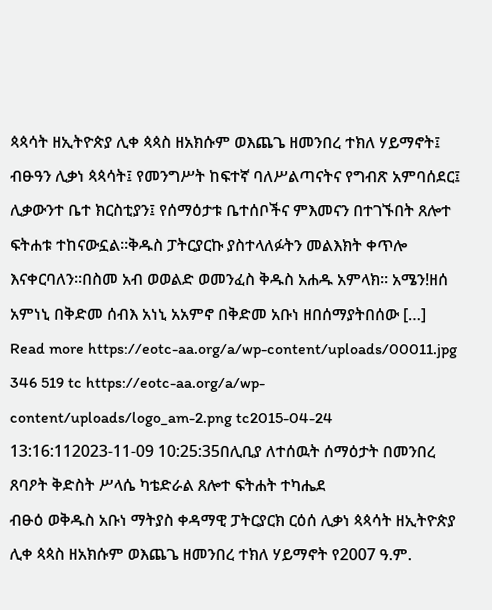ጳጳሳት ዘኢትዮጵያ ሊቀ ጳጳስ ዘአክሱም ወእጨጌ ዘመንበረ ተክለ ሃይማኖት፤ ብፁዓን ሊቃነ ጳጳሳት፤ የመንግሥት ከፍተኛ ባለሥልጣናትና የግብጽ አምባሰደር፤ ሊቃውንተ ቤተ ክርስቲያን፤ የሰማዕታቱ ቤተሰቦችና ምእመናን በተገኙበት ጸሎተ ፍትሐቱ ተከናውኗል፡፡ቅዱስ ፓትርያርኩ ያስተላለፉትን መልእክት ቀጥሎ እናቀርባለን፡፡በስመ አብ ወወልድ ወመንፈስ ቅዱስ አሐዱ አምላክ፡፡ አሜን!ዘሰ አምነኒ በቅድመ ሰብእ አነኒ አአምኖ በቅድመ አቡነ ዘበሰማያትበሰው […] Read more https://eotc-aa.org/a/wp-content/uploads/00011.jpg 346 519 tc https://eotc-aa.org/a/wp-content/uploads/logo_am-2.png tc2015-04-24 13:16:112023-11-09 10:25:35በሊቢያ ለተሰዉት ሰማዕታት በመንበረ ጸባዖት ቅድስት ሥላሴ ካቴድራል ጸሎተ ፍትሐት ተካሔደ
ብፁዕ ወቅዱስ አቡነ ማትያስ ቀዳማዊ ፓትርያርክ ርዕሰ ሊቃነ ጳጳሳት ዘኢትዮጵያ ሊቀ ጳጳስ ዘአክሱም ወእጨጌ ዘመንበረ ተክለ ሃይማኖት የ2007 ዓ.ም.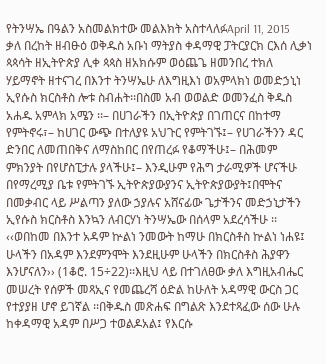የትንሣኤ በዓልን አስመልክተው መልእክት አስተላለፉApril 11, 2015 ቃለ በረከት ዘብፁዕ ወቅዱስ አቡነ ማትያስ ቀዳማዊ ፓትርያርክ ርእሰ ሊቃነ ጳጳሳት ዘኢትዮጵያ ሊቀ ጳጳስ ዘአክሱም ወዕጨጌ ዘመንበረ ተክለ ሃይማኖት ዘተናገረ በእንተ ትንሣኤሁ ለእግዚእነ ወአምላክነ ወመድኃኒነ ኢየሱስ ክርስቶስ ሎቱ ስብሐት፡፡በስመ አብ ወወልድ ወመንፈስ ቅዱስ አሐዱ አምላክ አሜን ፡፡– በሀገራችን በኢትዮጵያ በገጠርና በከተማ የምትኖሩ፣– ከሀገር ውጭ በተለያዩ አህጉር የምትገኙ፤– የሀገራችንን ዳር ድንበር ለመጠበቅና ለማስከበር በየጠረፉ የቆማችሁ፤– በሕመም ምክንያት በየሆስፒታሉ ያላችሁ፤– እንዲሁም የሕግ ታራሚዎች ሆናችሁ በየማረሚያ ቤቱ የምትገኙ ኢትዮጵያውያንና ኢትዮጵያውያት፤በሞትና በመቃብር ላይ ሥልጣን ያለው ኃያሉና አሸናፊው ጌታችንና መድኃኒታችን ኢየሱስ ክርስቶስ እንኳን ለብርሃነ ትንሣኤው በሰላም አደረሳችሁ ፡፡‹‹ወበከመ በእንተ አዳም ኵልነ ንመውት ከማሁ በክርስቶስ ኵልነ ነሐዩ፤ ሁላችን በአዳም እንደምንሞት እንደዚሁም ሁላችን በክርስቶስ ሕያዋን እንሆናለን›› (1ቆሮ. 15÷22)፡፡እዚህ ላይ በተገለፀው ቃለ እግዚአብሔር መሠረት የሰዎች መጻኢና የመጨረሻ ዕድል ከሁለት አዳማዊ ውርስ ጋር የተያያዘ ሆኖ ይገኛል ፡፡በቅዱስ መጽሐፍ በግልጽ እንደተጻፈው ሰው ሁሉ ከቀዳማዊ አዳም በሥጋ ተወልዶአል፤ የእርሱ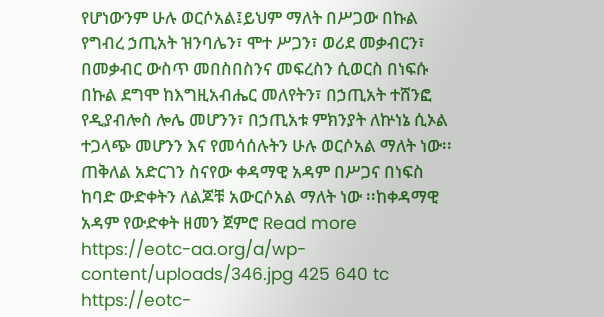የሆነውንም ሁሉ ወርሶአል፤ይህም ማለት በሥጋው በኩል የግብረ ኃጢአት ዝንባሌን፣ ሞተ ሥጋን፣ ወሪደ መቃብርን፣ በመቃብር ውስጥ መበስበስንና መፍረስን ሲወርስ በነፍሱ በኩል ደግሞ ከእግዚአብሔር መለየትን፣ በኃጢአት ተሸንፎ የዲያብሎስ ሎሌ መሆንን፣ በኃጢአቱ ምክንያት ለኵነኔ ሲኦል ተጋላጭ መሆንን እና የመሳሰሉትን ሁሉ ወርሶአል ማለት ነው፡፡ጠቅለል አድርገን ስናየው ቀዳማዊ አዳም በሥጋና በነፍስ ከባድ ውድቀትን ለልጆቹ አውርሶአል ማለት ነው ፡፡ከቀዳማዊ አዳም የውድቀት ዘመን ጀምሮ Read more https://eotc-aa.org/a/wp-content/uploads/346.jpg 425 640 tc https://eotc-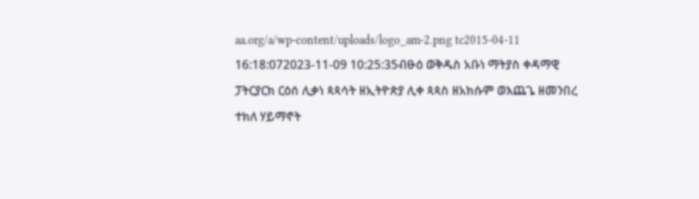aa.org/a/wp-content/uploads/logo_am-2.png tc2015-04-11 16:18:072023-11-09 10:25:35ብፁዕ ወቅዱስ አቡነ ማትያስ ቀዳማዊ ፓትርያርክ ርዕሰ ሊቃነ ጳጳሳት ዘኢትዮጵያ ሊቀ ጳጳስ ዘአክሱም ወእጨጌ ዘመንበረ ተክለ ሃይማኖት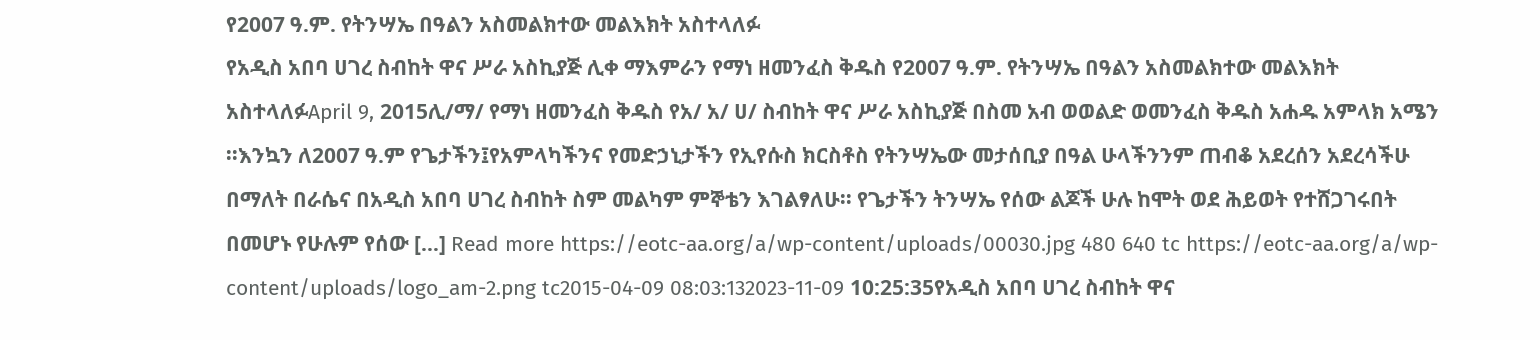የ2007 ዓ.ም. የትንሣኤ በዓልን አስመልክተው መልእክት አስተላለፉ
የአዲስ አበባ ሀገረ ስብከት ዋና ሥራ አስኪያጅ ሊቀ ማእምራን የማነ ዘመንፈስ ቅዱስ የ2007 ዓ.ም. የትንሣኤ በዓልን አስመልክተው መልእክት አስተላለፉApril 9, 2015ሊ/ማ/ የማነ ዘመንፈስ ቅዱስ የአ/ አ/ ሀ/ ስብከት ዋና ሥራ አስኪያጅ በስመ አብ ወወልድ ወመንፈስ ቅዱስ አሐዱ አምላክ አሜን ፡፡እንኳን ለ2007 ዓ.ም የጌታችን፤የአምላካችንና የመድኃኒታችን የኢየሱስ ክርስቶስ የትንሣኤው መታሰቢያ በዓል ሁላችንንም ጠብቆ አደረሰን አደረሳችሁ በማለት በራሴና በአዲስ አበባ ሀገረ ስብከት ስም መልካም ምኞቴን እገልፃለሁ፡፡ የጌታችን ትንሣኤ የሰው ልጆች ሁሉ ከሞት ወደ ሕይወት የተሸጋገሩበት በመሆኑ የሁሉም የሰው […] Read more https://eotc-aa.org/a/wp-content/uploads/00030.jpg 480 640 tc https://eotc-aa.org/a/wp-content/uploads/logo_am-2.png tc2015-04-09 08:03:132023-11-09 10:25:35የአዲስ አበባ ሀገረ ስብከት ዋና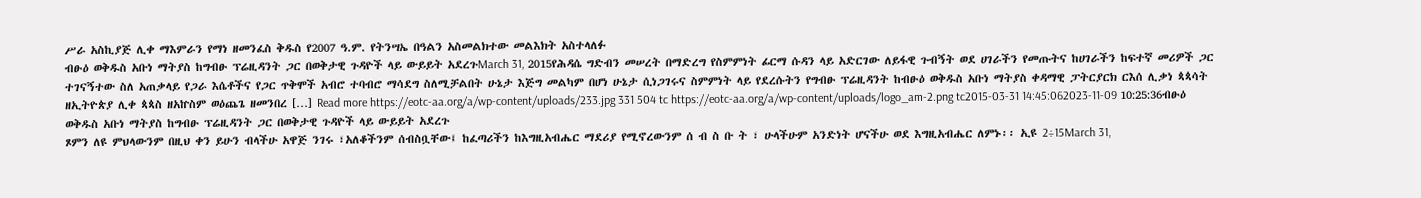ሥራ አስኪያጅ ሊቀ ማእምራን የማነ ዘመንፈስ ቅዱስ የ2007 ዓ.ም. የትንሣኤ በዓልን አስመልክተው መልእክት አስተላለፉ
ብፁዕ ወቅዱስ አቡነ ማትያስ ከግብፁ ፕሬዚዳንት ጋር በወቅታዊ ጉዳዮች ላይ ውይይት አደረጉMarch 31, 2015የሕዳሴ ግድብን መሠረት በማድረግ የስምምነት ፊርማ ሱዳን ላይ አድርገው ለይፋዊ ጉብኝት ወደ ሀገራችን የመጡትና ከሀገራችን ከፍተኛ መሪዎች ጋር ተገናኝተው ስለ አጠቃላይ የጋራ እሴቶችና የጋር ጥቅሞች አብሮ ተባብሮ ማሳደግ ስለሚቻልበት ሁኔታ እጅግ መልካም በሆነ ሁኔታ ሲነጋገሩና ስምምነት ላይ የደረሱትን የግብፁ ፕሬዚዳንት ከብፁዕ ወቅዱስ አቡነ ማትያስ ቀዳማዊ ፓትርያርክ ርእሰ ሊቃነ ጳጳሳት ዘኢትዮጵያ ሊቀ ጳጳስ ዘአኵስም ወዕጨጌ ዘመንበረ […] Read more https://eotc-aa.org/a/wp-content/uploads/233.jpg 331 504 tc https://eotc-aa.org/a/wp-content/uploads/logo_am-2.png tc2015-03-31 14:45:062023-11-09 10:25:36ብፁዕ ወቅዱስ አቡነ ማትያስ ከግብፁ ፕሬዚዳንት ጋር በወቅታዊ ጉዳዮች ላይ ውይይት አደረጉ
ጾምን ለዩ ምህላውንም በዚህ ቀን ይሁን ብላችሁ አዋጅ ንገሩ ፣አለቆችንም ሰብስቧቸው፤ ከፈጣሪችን ከእግዚአብሔር ማደሪያ የሚኖረውንም ሰ ብ ስ ቡ ት ፣ ሁላችሁም አንድነት ሆናችሁ ወደ እግዚአብሔር ለምኑ፡፡ ኢዩ 2÷15March 31,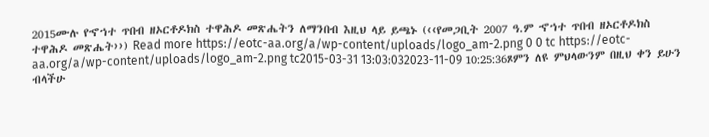2015ሙሉ የኆኀተ ጥበብ ዘኦርቶዶክስ ተዋሕዶ መጽሔትን ለማንበብ እዚህ ላይ ይጫኑ (‹‹የመጋቢት 2007 ዓ.ም ኆኀተ ጥበብ ዘኦርቶዶክስ ተዋሕዶ መጽሔት››) Read more https://eotc-aa.org/a/wp-content/uploads/logo_am-2.png 0 0 tc https://eotc-aa.org/a/wp-content/uploads/logo_am-2.png tc2015-03-31 13:03:032023-11-09 10:25:36ጾምን ለዩ ምህላውንም በዚህ ቀን ይሁን ብላችሁ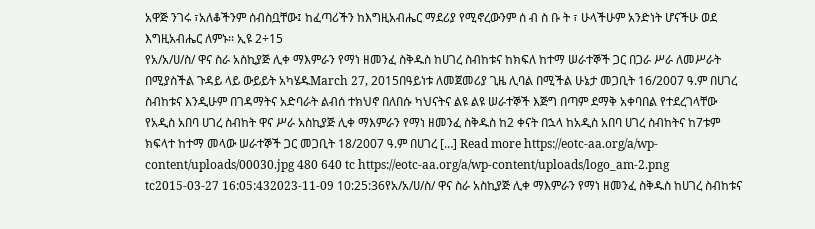አዋጅ ንገሩ ፣አለቆችንም ሰብስቧቸው፤ ከፈጣሪችን ከእግዚአብሔር ማደሪያ የሚኖረውንም ሰ ብ ስ ቡ ት ፣ ሁላችሁም አንድነት ሆናችሁ ወደ እግዚአብሔር ለምኑ፡፡ ኢዩ 2÷15
የአ/አ/ሀ/ስ/ ዋና ስራ አስኪያጅ ሊቀ ማእምራን የማነ ዘመንፈ ስቅዱስ ከሀገረ ስብከቱና ከክፍለ ከተማ ሠራተኞች ጋር በጋራ ሥራ ለመሥራት በሚያስችል ጉዳይ ላይ ውይይት አካሄዱMarch 27, 2015በዓይነቱ ለመጀመሪያ ጊዜ ሊባል በሚችል ሁኔታ መጋቢት 16/2007 ዓ.ም በሀገረ ስብከቱና እንዲሁም በገዳማትና አድባራት ልብሰ ተክህኖ በለበሱ ካህናትና ልዩ ልዩ ሠራተኞች እጅግ በጣም ደማቅ አቀባበል የተደረገላቸው የአዲስ አበባ ሀገረ ስብከት ዋና ሥራ አስኪያጅ ሊቀ ማእምራን የማነ ዘመንፈ ስቅዱስ ከ2 ቀናት በኋላ ከአዲስ አበባ ሀገረ ስብከትና ከ7ቱም ክፍላተ ከተማ መላው ሠራተኞች ጋር መጋቢት 18/2007 ዓ.ም በሀገረ […] Read more https://eotc-aa.org/a/wp-content/uploads/00030.jpg 480 640 tc https://eotc-aa.org/a/wp-content/uploads/logo_am-2.png tc2015-03-27 16:05:432023-11-09 10:25:36የአ/አ/ሀ/ስ/ ዋና ስራ አስኪያጅ ሊቀ ማእምራን የማነ ዘመንፈ ስቅዱስ ከሀገረ ስብከቱና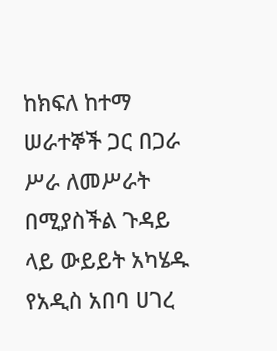ከክፍለ ከተማ ሠራተኞች ጋር በጋራ ሥራ ለመሥራት በሚያስችል ጉዳይ ላይ ውይይት አካሄዱ
የአዲስ አበባ ሀገረ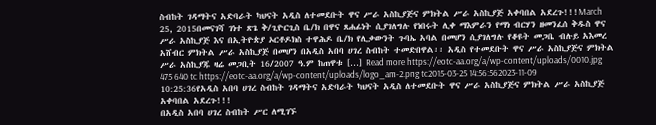ስብከት ገዳማትና አድባራት ካህናት አዲስ ለተመደቡት ዋና ሥራ አስኪያጅና ምክትል ሥራ አስኪያጅ አቀባበል አደረጉ!!!March 25, 2015በመናገሻ ገነተ ጽጌ ቅ/ጊዮርጊስ ቤ/ክ በዋና ጸሐፊነት ሲያገለግሉ የነበሩት ሊቀ ማእምራን የማነ ብርሃን ዘመንፈሰ ቅዱስ ዋና ሥራ አስኪያጅ እና በኢትዮጵያ ኦርቶዶክስ ተዋሕዶ ቤ/ክ የሊቃውንት ጉባኤ አባል በመሆን ሲያገለግሉ የቆዩት መጋቤ ብሉይ አእመረ አሸብር ምክትል ሥራ አስኪያጅ በመሆን በአዲስ አበባ ሀገረ ስብከት ተመድበዋል፡፡ አዲስ የተመደቡት ዋና ሥራ አስኪያጅና ምክትል ሥራ አስኪያጁ ዛሬ መጋቢት 16/2007 ዓ.ም ከጠዋቱ […] Read more https://eotc-aa.org/a/wp-content/uploads/0010.jpg 475 640 tc https://eotc-aa.org/a/wp-content/uploads/logo_am-2.png tc2015-03-25 14:56:562023-11-09 10:25:36የአዲስ አበባ ሀገረ ስብከት ገዳማትና አድባራት ካህናት አዲስ ለተመደቡት ዋና ሥራ አስኪያጅና ምክትል ሥራ አስኪያጅ አቀባበል አደረጉ!!!
በአዲስ አበባ ሀገረ ስብከት ሥር ለሚገኙ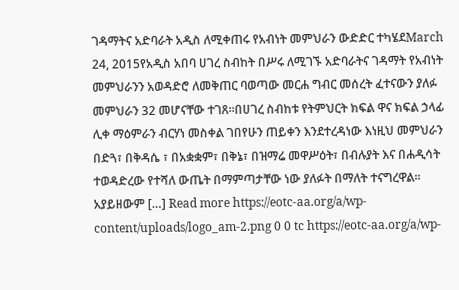ገዳማትና አድባራት አዲስ ለሚቀጠሩ የአብነት መምህራን ውድድር ተካሄደMarch 24, 2015የአዲስ አበባ ሀገረ ስብከት በሥሩ ለሚገኙ አድባራትና ገዳማት የአብነት መምህራንን አወዳድሮ ለመቅጠር ባወጣው መርሐ ግብር መሰረት ፈተናውን ያለፉ መምህራን 32 መሆናቸው ተገጸ፡፡በሀገረ ስብከቱ የትምህርት ክፍል ዋና ክፍል ኃላፊ ሊቀ ማዕምራን ብርሃነ መስቀል ገበየሁን ጠይቀን እንደተረዳነው እነዚህ መምህራን በድጓ፣ በቅዳሴ ፣ በአቋቋም፣ በቅኔ፣ በዝማሬ መዋሥዕት፣ በብሉያት እና በሐዲሳት ተወዳድረው የተሻለ ውጤት በማምጣታቸው ነው ያለፉት በማለት ተናግረዋል፡፡አያይዘውም […] Read more https://eotc-aa.org/a/wp-content/uploads/logo_am-2.png 0 0 tc https://eotc-aa.org/a/wp-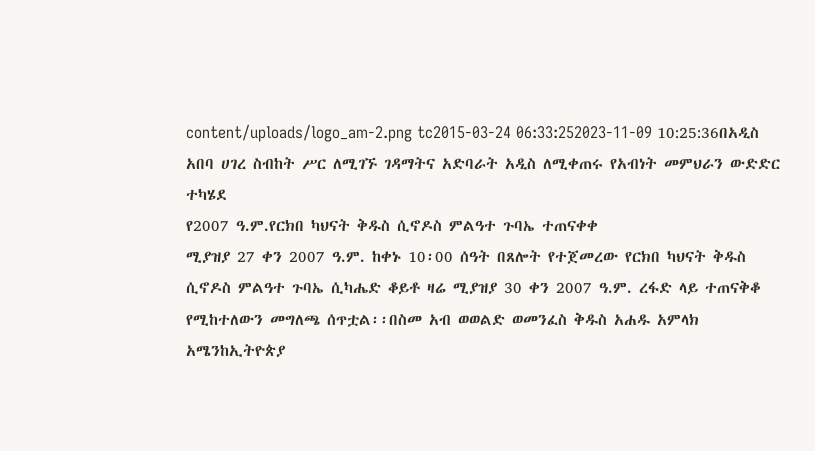content/uploads/logo_am-2.png tc2015-03-24 06:33:252023-11-09 10:25:36በአዲስ አበባ ሀገረ ስብከት ሥር ለሚገኙ ገዳማትና አድባራት አዲስ ለሚቀጠሩ የአብነት መምህራን ውድድር ተካሄደ
የ2007 ዓ.ም.የርክበ ካህናት ቅዱስ ሲኖዶስ ምልዓተ ጉባኤ ተጠናቀቀ
ሚያዝያ 27 ቀን 2007 ዓ.ም. ከቀኑ 10፡00 ሰዓት በጸሎት የተጀመረው የርክበ ካህናት ቅዱስ ሲኖዶስ ምልዓተ ጉባኤ ሲካሔድ ቆይቶ ዛሬ ሚያዝያ 30 ቀን 2007 ዓ.ም. ረፋድ ላይ ተጠናቅቆ የሚከተለውን መግለጫ ሰጥቷል፡፡በስመ አብ ወወልድ ወመንፈስ ቅዱስ አሐዱ አምላክ አሜንከኢትዮጵያ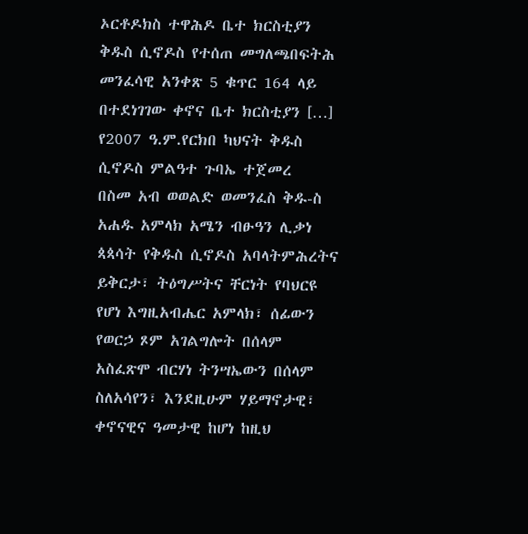ኦርቶዶክስ ተዋሕዶ ቤተ ክርስቲያን ቅዱስ ሲኖዶስ የተሰጠ መግለጫበፍትሕ መንፈሳዊ አንቀጽ 5 ቁጥር 164 ላይ በተደነገገው ቀኖና ቤተ ክርስቲያን […]
የ2007 ዓ.ም.የርክበ ካህናት ቅዱስ ሲኖዶስ ምልዓተ ጉባኤ ተጀመረ
በስመ አብ ወወልድ ወመንፈስ ቅዱ-ስ አሐዱ አምላክ አሜን ብፁዓን ሊቃነ ጳጳሳት የቅዱስ ሲኖዶስ አባላትምሕረትና ይቅርታ፣ ትዕግሥትና ቸርነት የባህርዩ የሆነ እግዚአብሔር አምላክ፣ ሰፊውን የወርኃ ጾም አገልግሎት በሰላም አስፈጽሞ ብርሃነ ትንሣኤውን በሰላም ስለአሳየን፣ እንደዚሁም ሃይማኖታዊ፣ ቀኖናዊና ዓመታዊ ከሆነ ከዚህ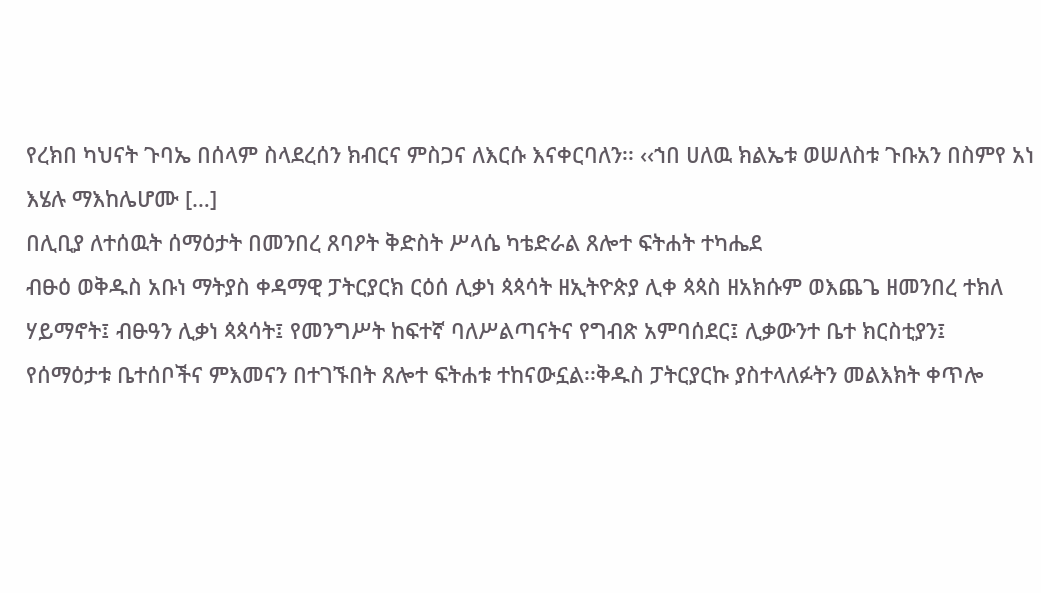የረክበ ካህናት ጉባኤ በሰላም ስላደረሰን ክብርና ምስጋና ለእርሱ እናቀርባለን፡፡ ‹‹ኀበ ሀለዉ ክልኤቱ ወሠለስቱ ጉቡአን በስምየ አነ እሄሉ ማእከሌሆሙ […]
በሊቢያ ለተሰዉት ሰማዕታት በመንበረ ጸባዖት ቅድስት ሥላሴ ካቴድራል ጸሎተ ፍትሐት ተካሔደ
ብፁዕ ወቅዱስ አቡነ ማትያስ ቀዳማዊ ፓትርያርክ ርዕሰ ሊቃነ ጳጳሳት ዘኢትዮጵያ ሊቀ ጳጳስ ዘአክሱም ወእጨጌ ዘመንበረ ተክለ ሃይማኖት፤ ብፁዓን ሊቃነ ጳጳሳት፤ የመንግሥት ከፍተኛ ባለሥልጣናትና የግብጽ አምባሰደር፤ ሊቃውንተ ቤተ ክርስቲያን፤ የሰማዕታቱ ቤተሰቦችና ምእመናን በተገኙበት ጸሎተ ፍትሐቱ ተከናውኗል፡፡ቅዱስ ፓትርያርኩ ያስተላለፉትን መልእክት ቀጥሎ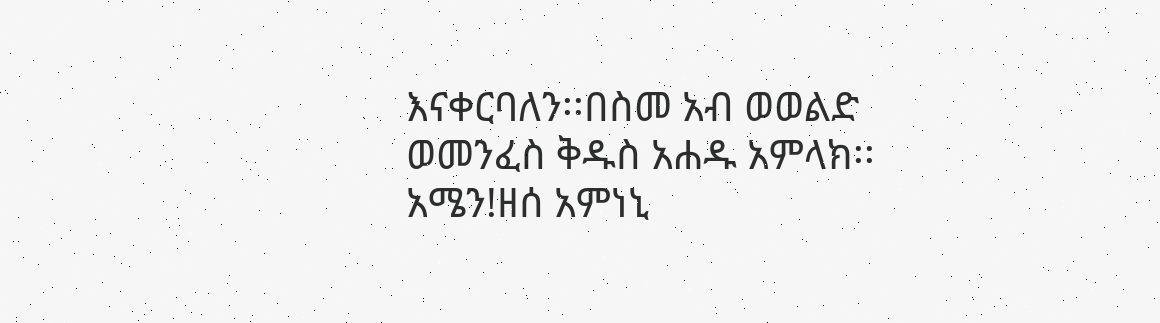እናቀርባለን፡፡በስመ አብ ወወልድ ወመንፈስ ቅዱስ አሐዱ አምላክ፡፡ አሜን!ዘሰ አምነኒ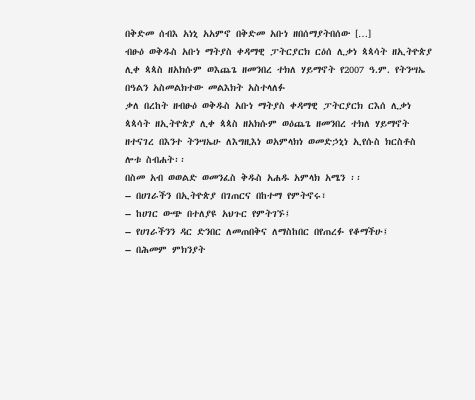በቅድመ ሰብእ አነኒ አአምኖ በቅድመ አቡነ ዘበሰማያትበሰው […]
ብፁዕ ወቅዱስ አቡነ ማትያስ ቀዳማዊ ፓትርያርክ ርዕሰ ሊቃነ ጳጳሳት ዘኢትዮጵያ ሊቀ ጳጳስ ዘአክሱም ወእጨጌ ዘመንበረ ተክለ ሃይማኖት የ2007 ዓ.ም. የትንሣኤ በዓልን አስመልክተው መልእክት አስተላለፉ
ቃለ በረከት ዘብፁዕ ወቅዱስ አቡነ ማትያስ ቀዳማዊ ፓትርያርክ ርእሰ ሊቃነ ጳጳሳት ዘኢትዮጵያ ሊቀ ጳጳስ ዘአክሱም ወዕጨጌ ዘመንበረ ተክለ ሃይማኖት ዘተናገረ በእንተ ትንሣኤሁ ለእግዚእነ ወአምላክነ ወመድኃኒነ ኢየሱስ ክርስቶስ ሎቱ ስብሐት፡፡
በስመ አብ ወወልድ ወመንፈስ ቅዱስ አሐዱ አምላክ አሜን ፡፡
– በሀገራችን በኢትዮጵያ በገጠርና በከተማ የምትኖሩ፣
– ከሀገር ውጭ በተለያዩ አህጉር የምትገኙ፤
– የሀገራችንን ዳር ድንበር ለመጠበቅና ለማስከበር በየጠረፉ የቆማችሁ፤
– በሕመም ምክንያት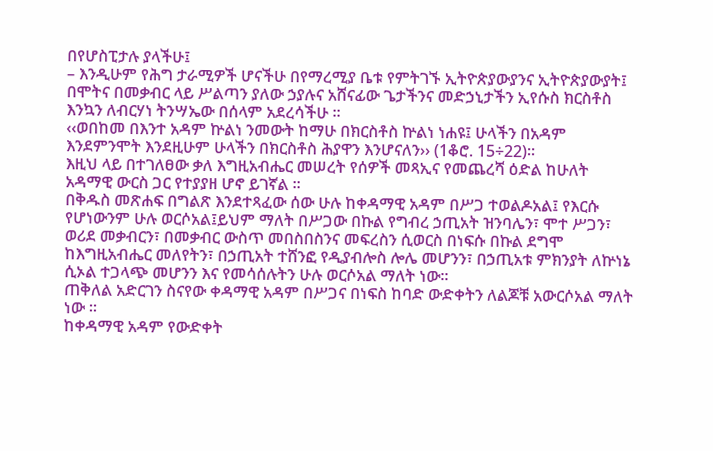በየሆስፒታሉ ያላችሁ፤
– እንዲሁም የሕግ ታራሚዎች ሆናችሁ በየማረሚያ ቤቱ የምትገኙ ኢትዮጵያውያንና ኢትዮጵያውያት፤
በሞትና በመቃብር ላይ ሥልጣን ያለው ኃያሉና አሸናፊው ጌታችንና መድኃኒታችን ኢየሱስ ክርስቶስ እንኳን ለብርሃነ ትንሣኤው በሰላም አደረሳችሁ ፡፡
‹‹ወበከመ በእንተ አዳም ኵልነ ንመውት ከማሁ በክርስቶስ ኵልነ ነሐዩ፤ ሁላችን በአዳም እንደምንሞት እንደዚሁም ሁላችን በክርስቶስ ሕያዋን እንሆናለን›› (1ቆሮ. 15÷22)፡፡
እዚህ ላይ በተገለፀው ቃለ እግዚአብሔር መሠረት የሰዎች መጻኢና የመጨረሻ ዕድል ከሁለት አዳማዊ ውርስ ጋር የተያያዘ ሆኖ ይገኛል ፡፡
በቅዱስ መጽሐፍ በግልጽ እንደተጻፈው ሰው ሁሉ ከቀዳማዊ አዳም በሥጋ ተወልዶአል፤ የእርሱ የሆነውንም ሁሉ ወርሶአል፤ይህም ማለት በሥጋው በኩል የግብረ ኃጢአት ዝንባሌን፣ ሞተ ሥጋን፣ ወሪደ መቃብርን፣ በመቃብር ውስጥ መበስበስንና መፍረስን ሲወርስ በነፍሱ በኩል ደግሞ ከእግዚአብሔር መለየትን፣ በኃጢአት ተሸንፎ የዲያብሎስ ሎሌ መሆንን፣ በኃጢአቱ ምክንያት ለኵነኔ ሲኦል ተጋላጭ መሆንን እና የመሳሰሉትን ሁሉ ወርሶአል ማለት ነው፡፡
ጠቅለል አድርገን ስናየው ቀዳማዊ አዳም በሥጋና በነፍስ ከባድ ውድቀትን ለልጆቹ አውርሶአል ማለት ነው ፡፡
ከቀዳማዊ አዳም የውድቀት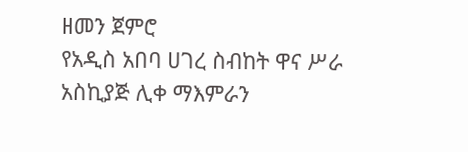ዘመን ጀምሮ
የአዲስ አበባ ሀገረ ስብከት ዋና ሥራ አስኪያጅ ሊቀ ማእምራን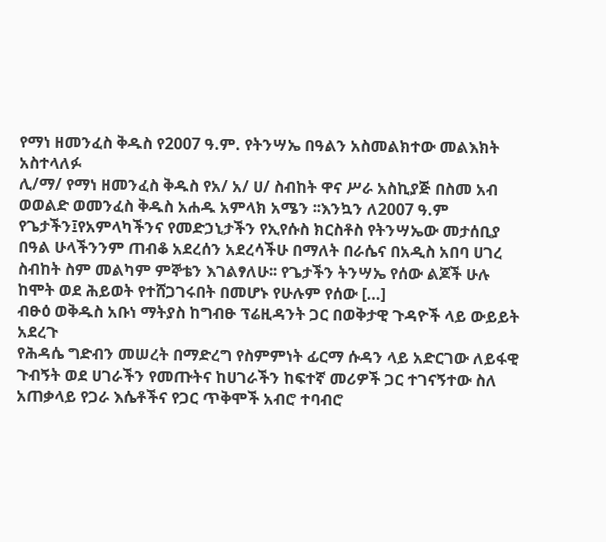የማነ ዘመንፈስ ቅዱስ የ2007 ዓ.ም. የትንሣኤ በዓልን አስመልክተው መልእክት አስተላለፉ
ሊ/ማ/ የማነ ዘመንፈስ ቅዱስ የአ/ አ/ ሀ/ ስብከት ዋና ሥራ አስኪያጅ በስመ አብ ወወልድ ወመንፈስ ቅዱስ አሐዱ አምላክ አሜን ፡፡እንኳን ለ2007 ዓ.ም የጌታችን፤የአምላካችንና የመድኃኒታችን የኢየሱስ ክርስቶስ የትንሣኤው መታሰቢያ በዓል ሁላችንንም ጠብቆ አደረሰን አደረሳችሁ በማለት በራሴና በአዲስ አበባ ሀገረ ስብከት ስም መልካም ምኞቴን እገልፃለሁ፡፡ የጌታችን ትንሣኤ የሰው ልጆች ሁሉ ከሞት ወደ ሕይወት የተሸጋገሩበት በመሆኑ የሁሉም የሰው […]
ብፁዕ ወቅዱስ አቡነ ማትያስ ከግብፁ ፕሬዚዳንት ጋር በወቅታዊ ጉዳዮች ላይ ውይይት አደረጉ
የሕዳሴ ግድብን መሠረት በማድረግ የስምምነት ፊርማ ሱዳን ላይ አድርገው ለይፋዊ ጉብኝት ወደ ሀገራችን የመጡትና ከሀገራችን ከፍተኛ መሪዎች ጋር ተገናኝተው ስለ አጠቃላይ የጋራ እሴቶችና የጋር ጥቅሞች አብሮ ተባብሮ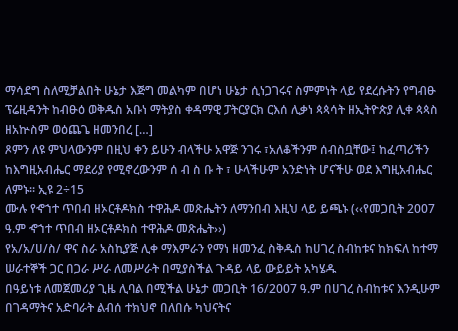ማሳደግ ስለሚቻልበት ሁኔታ እጅግ መልካም በሆነ ሁኔታ ሲነጋገሩና ስምምነት ላይ የደረሱትን የግብፁ ፕሬዚዳንት ከብፁዕ ወቅዱስ አቡነ ማትያስ ቀዳማዊ ፓትርያርክ ርእሰ ሊቃነ ጳጳሳት ዘኢትዮጵያ ሊቀ ጳጳስ ዘአኵስም ወዕጨጌ ዘመንበረ […]
ጾምን ለዩ ምህላውንም በዚህ ቀን ይሁን ብላችሁ አዋጅ ንገሩ ፣አለቆችንም ሰብስቧቸው፤ ከፈጣሪችን ከእግዚአብሔር ማደሪያ የሚኖረውንም ሰ ብ ስ ቡ ት ፣ ሁላችሁም አንድነት ሆናችሁ ወደ እግዚአብሔር ለምኑ፡፡ ኢዩ 2÷15
ሙሉ የኆኀተ ጥበብ ዘኦርቶዶክስ ተዋሕዶ መጽሔትን ለማንበብ እዚህ ላይ ይጫኑ (‹‹የመጋቢት 2007 ዓ.ም ኆኀተ ጥበብ ዘኦርቶዶክስ ተዋሕዶ መጽሔት››)
የአ/አ/ሀ/ስ/ ዋና ስራ አስኪያጅ ሊቀ ማእምራን የማነ ዘመንፈ ስቅዱስ ከሀገረ ስብከቱና ከክፍለ ከተማ ሠራተኞች ጋር በጋራ ሥራ ለመሥራት በሚያስችል ጉዳይ ላይ ውይይት አካሄዱ
በዓይነቱ ለመጀመሪያ ጊዜ ሊባል በሚችል ሁኔታ መጋቢት 16/2007 ዓ.ም በሀገረ ስብከቱና እንዲሁም በገዳማትና አድባራት ልብሰ ተክህኖ በለበሱ ካህናትና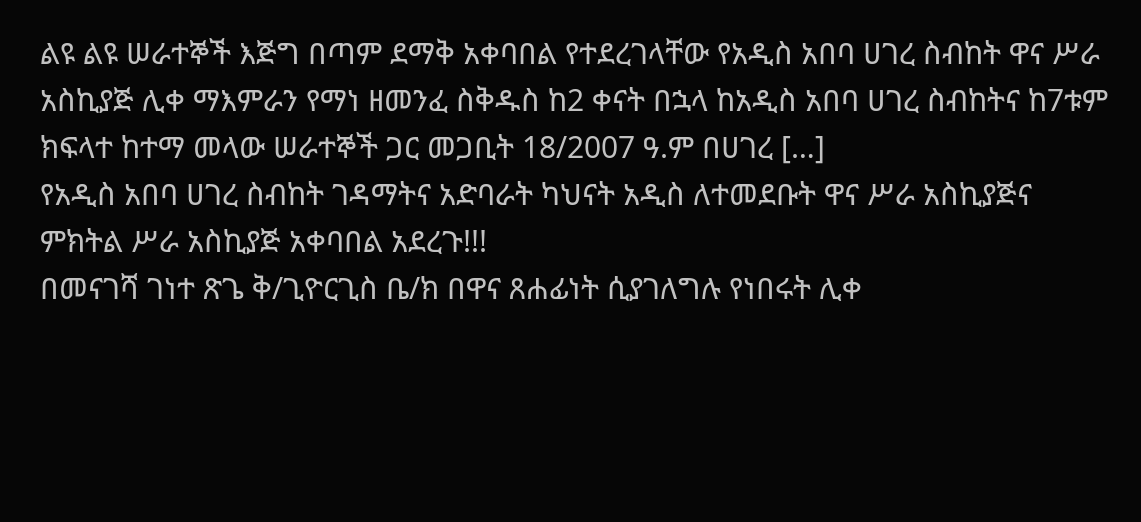ልዩ ልዩ ሠራተኞች እጅግ በጣም ደማቅ አቀባበል የተደረገላቸው የአዲስ አበባ ሀገረ ስብከት ዋና ሥራ አስኪያጅ ሊቀ ማእምራን የማነ ዘመንፈ ስቅዱስ ከ2 ቀናት በኋላ ከአዲስ አበባ ሀገረ ስብከትና ከ7ቱም ክፍላተ ከተማ መላው ሠራተኞች ጋር መጋቢት 18/2007 ዓ.ም በሀገረ […]
የአዲስ አበባ ሀገረ ስብከት ገዳማትና አድባራት ካህናት አዲስ ለተመደቡት ዋና ሥራ አስኪያጅና ምክትል ሥራ አስኪያጅ አቀባበል አደረጉ!!!
በመናገሻ ገነተ ጽጌ ቅ/ጊዮርጊስ ቤ/ክ በዋና ጸሐፊነት ሲያገለግሉ የነበሩት ሊቀ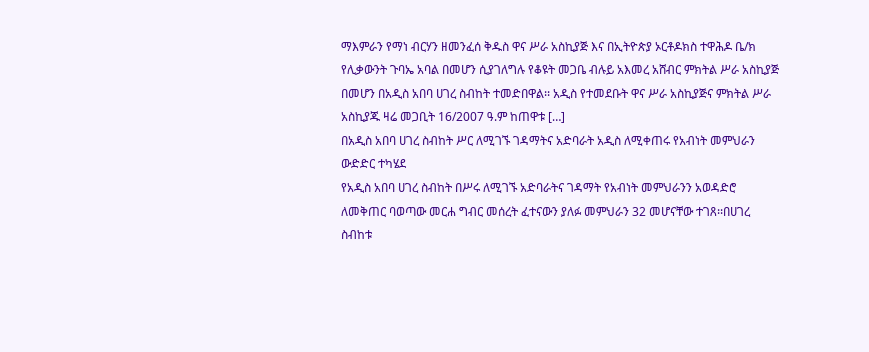ማእምራን የማነ ብርሃን ዘመንፈሰ ቅዱስ ዋና ሥራ አስኪያጅ እና በኢትዮጵያ ኦርቶዶክስ ተዋሕዶ ቤ/ክ የሊቃውንት ጉባኤ አባል በመሆን ሲያገለግሉ የቆዩት መጋቤ ብሉይ አእመረ አሸብር ምክትል ሥራ አስኪያጅ በመሆን በአዲስ አበባ ሀገረ ስብከት ተመድበዋል፡፡ አዲስ የተመደቡት ዋና ሥራ አስኪያጅና ምክትል ሥራ አስኪያጁ ዛሬ መጋቢት 16/2007 ዓ.ም ከጠዋቱ […]
በአዲስ አበባ ሀገረ ስብከት ሥር ለሚገኙ ገዳማትና አድባራት አዲስ ለሚቀጠሩ የአብነት መምህራን ውድድር ተካሄደ
የአዲስ አበባ ሀገረ ስብከት በሥሩ ለሚገኙ አድባራትና ገዳማት የአብነት መምህራንን አወዳድሮ ለመቅጠር ባወጣው መርሐ ግብር መሰረት ፈተናውን ያለፉ መምህራን 32 መሆናቸው ተገጸ፡፡በሀገረ ስብከቱ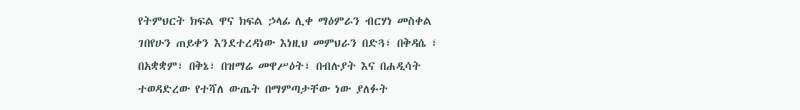የትምህርት ክፍል ዋና ክፍል ኃላፊ ሊቀ ማዕምራን ብርሃነ መስቀል ገበየሁን ጠይቀን እንደተረዳነው እነዚህ መምህራን በድጓ፣ በቅዳሴ ፣ በአቋቋም፣ በቅኔ፣ በዝማሬ መዋሥዕት፣ በብሉያት እና በሐዲሳት ተወዳድረው የተሻለ ውጤት በማምጣታቸው ነው ያለፉት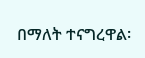በማለት ተናግረዋል፡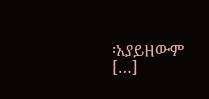፡አያይዘውም […]